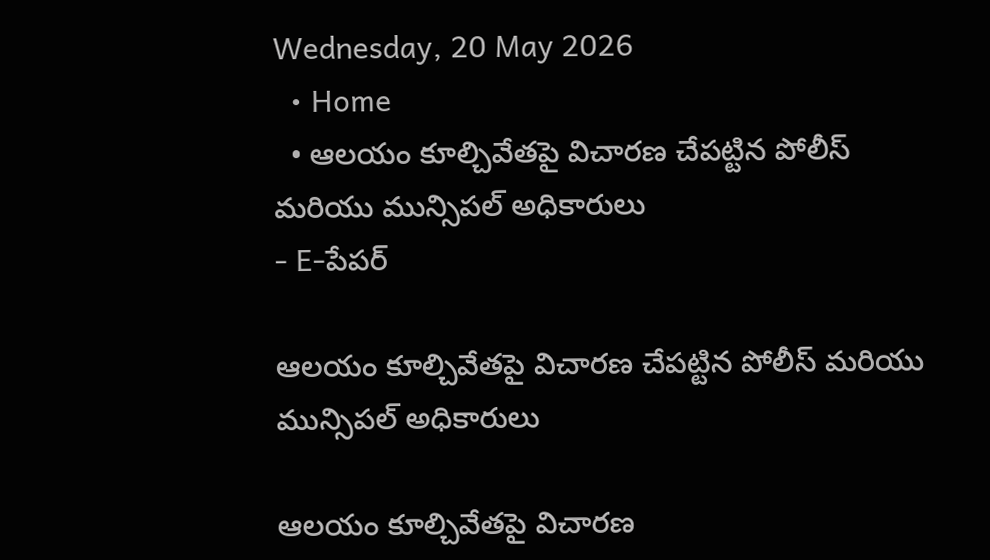Wednesday, 20 May 2026
  • Home
  • ఆలయం కూల్చివేతపై విచారణ చేపట్టిన పోలీస్ మరియు మున్సిపల్ అధికారులు
- E-పేపర్

ఆలయం కూల్చివేతపై విచారణ చేపట్టిన పోలీస్ మరియు మున్సిపల్ అధికారులు

ఆలయం కూల్చివేతపై విచారణ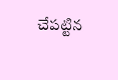చేపట్టిన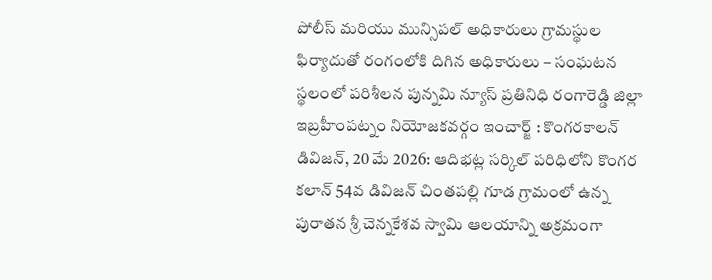పోలీస్ మరియు మున్సిపల్ అధికారులు గ్రామస్థుల ఫిర్యాదుతో రంగంలోకి దిగిన అధికారులు – సంఘటన స్థలంలో పరిశీలన పున్నమి న్యూస్ ప్రతినిధి రంగారెడ్డి జిల్లా ఇబ్రహీంపట్నం నియోజకవర్గం ఇంచార్జ్ : కొంగరకాలన్ డివిజన్, 20 మే 2026: ఆదిభట్ల సర్కిల్ పరిధిలోని కొంగర కలాన్ 54వ డివిజన్ చింతపల్లి గూడ గ్రామంలో ఉన్న పురాతన శ్రీ చెన్నకేశవ స్వామి ఆలయాన్ని అక్రమంగా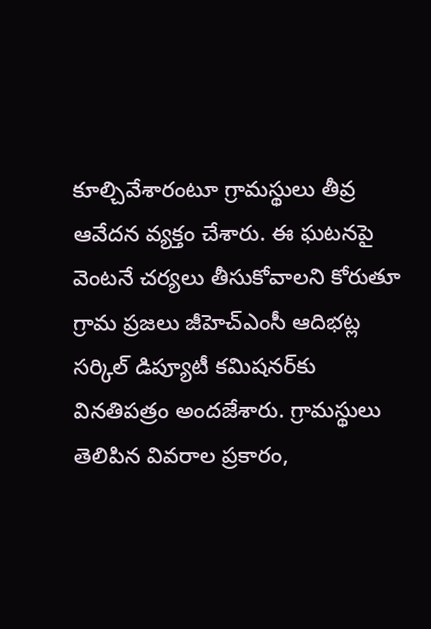కూల్చివేశారంటూ గ్రామస్థులు తీవ్ర ఆవేదన వ్యక్తం చేశారు. ఈ ఘటనపై వెంటనే చర్యలు తీసుకోవాలని కోరుతూ గ్రామ ప్రజలు జీహెచ్‌ఎంసీ ఆదిభట్ల సర్కిల్ డిప్యూటీ కమిషనర్‌కు వినతిపత్రం అందజేశారు. గ్రామస్థులు తెలిపిన వివరాల ప్రకారం,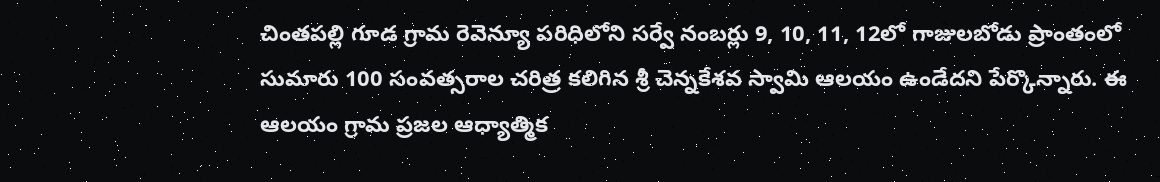చింతపల్లి గూడ గ్రామ రెవెన్యూ పరిధిలోని సర్వే నంబర్లు 9, 10, 11, 12లో గాజులబోడు ప్రాంతంలో సుమారు 100 సంవత్సరాల చరిత్ర కలిగిన శ్రీ చెన్నకేశవ స్వామి ఆలయం ఉండేదని పేర్కొన్నారు. ఈ ఆలయం గ్రామ ప్రజల ఆధ్యాత్మిక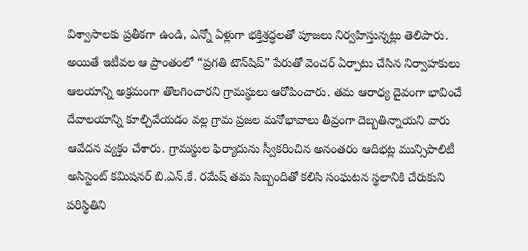విశ్వాసాలకు ప్రతీకగా ఉండి, ఎన్నో ఏళ్లుగా భక్తిశ్రద్ధలతో పూజలు నిర్వహిస్తున్నట్లు తెలిపారు. అయితే ఇటీవల ఆ ప్రాంతంలో “ప్రగతి టౌన్‌షిప్” పేరుతో వెంచర్ ఏర్పాటు చేసిన నిర్వాహకులు ఆలయాన్ని అక్రమంగా తొలగించారని గ్రామస్థులు ఆరోపించారు. తమ ఆరాధ్య దైవంగా భావించే దేవాలయాన్ని కూల్చివేయడం వల్ల గ్రామ ప్రజల మనోభావాలు తీవ్రంగా దెబ్బతిన్నాయని వారు ఆవేదన వ్యక్తం చేశారు. గ్రామస్థుల ఫిర్యాదును స్వీకరించిన అనంతరం ఆదిభట్ల మున్సిపాలిటీ అసిస్టెంట్ కమిషనర్ బి.ఎన్.కే. రమేష్ తమ సిబ్బందితో కలిసి సంఘటన స్థలానికి చేరుకుని పరిస్థితిని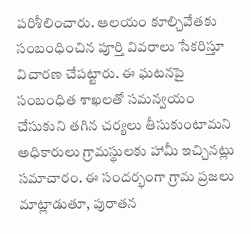పరిశీలించారు. ఆలయం కూల్చివేతకు సంబంధించిన పూర్తి వివరాలు సేకరిస్తూ విచారణ చేపట్టారు. ఈ ఘటనపై సంబంధిత శాఖలతో సమన్వయం చేసుకుని తగిన చర్యలు తీసుకుంటామని అధికారులు గ్రామస్థులకు హామీ ఇచ్చినట్లు సమాచారం. ఈ సందర్భంగా గ్రామ ప్రజలు మాట్లాడుతూ, పురాతన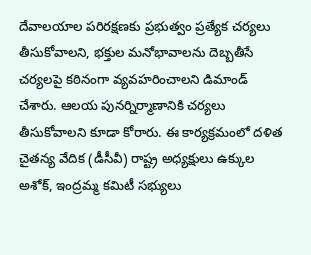దేవాలయాల పరిరక్షణకు ప్రభుత్వం ప్రత్యేక చర్యలు తీసుకోవాలని, భక్తుల మనోభావాలను దెబ్బతీసే చర్యలపై కఠినంగా వ్యవహరించాలని డిమాండ్ చేశారు. ఆలయ పునర్నిర్మాణానికి చర్యలు తీసుకోవాలని కూడా కోరారు. ఈ కార్యక్రమంలో దళిత చైతన్య వేదిక (డీసీవీ) రాష్ట్ర అధ్యక్షులు ఉక్కుల అశోక్, ఇంద్రమ్మ కమిటీ సభ్యులు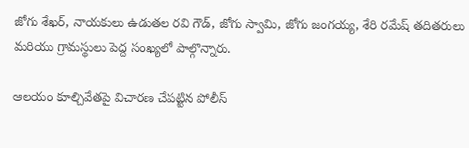జోగు శేఖర్, నాయకులు ఉడుతల రవి గౌడ్, జోగు స్వామి, జోగు జంగయ్య, శేరి రమేష్ తదితరులు మరియు గ్రామస్థులు పెద్ద సంఖ్యలో పాల్గొన్నారు.

ఆలయం కూల్చివేతపై విచారణ చేపట్టిన పోలీస్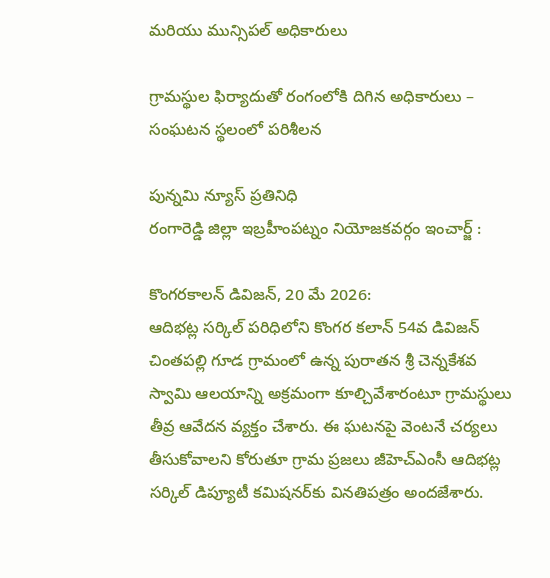మరియు మున్సిపల్ అధికారులు

గ్రామస్థుల ఫిర్యాదుతో రంగంలోకి దిగిన అధికారులు – సంఘటన స్థలంలో పరిశీలన

పున్నమి న్యూస్ ప్రతినిధి
రంగారెడ్డి జిల్లా ఇబ్రహీంపట్నం నియోజకవర్గం ఇంచార్జ్ :

కొంగరకాలన్ డివిజన్, 20 మే 2026:
ఆదిభట్ల సర్కిల్ పరిధిలోని కొంగర కలాన్ 54వ డివిజన్ చింతపల్లి గూడ గ్రామంలో ఉన్న పురాతన శ్రీ చెన్నకేశవ స్వామి ఆలయాన్ని అక్రమంగా కూల్చివేశారంటూ గ్రామస్థులు తీవ్ర ఆవేదన వ్యక్తం చేశారు. ఈ ఘటనపై వెంటనే చర్యలు తీసుకోవాలని కోరుతూ గ్రామ ప్రజలు జీహెచ్‌ఎంసీ ఆదిభట్ల సర్కిల్ డిప్యూటీ కమిషనర్‌కు వినతిపత్రం అందజేశారు.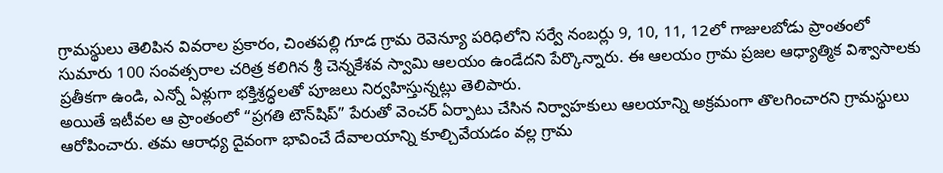గ్రామస్థులు తెలిపిన వివరాల ప్రకారం, చింతపల్లి గూడ గ్రామ రెవెన్యూ పరిధిలోని సర్వే నంబర్లు 9, 10, 11, 12లో గాజులబోడు ప్రాంతంలో సుమారు 100 సంవత్సరాల చరిత్ర కలిగిన శ్రీ చెన్నకేశవ స్వామి ఆలయం ఉండేదని పేర్కొన్నారు. ఈ ఆలయం గ్రామ ప్రజల ఆధ్యాత్మిక విశ్వాసాలకు ప్రతీకగా ఉండి, ఎన్నో ఏళ్లుగా భక్తిశ్రద్ధలతో పూజలు నిర్వహిస్తున్నట్లు తెలిపారు.
అయితే ఇటీవల ఆ ప్రాంతంలో “ప్రగతి టౌన్‌షిప్” పేరుతో వెంచర్ ఏర్పాటు చేసిన నిర్వాహకులు ఆలయాన్ని అక్రమంగా తొలగించారని గ్రామస్థులు ఆరోపించారు. తమ ఆరాధ్య దైవంగా భావించే దేవాలయాన్ని కూల్చివేయడం వల్ల గ్రామ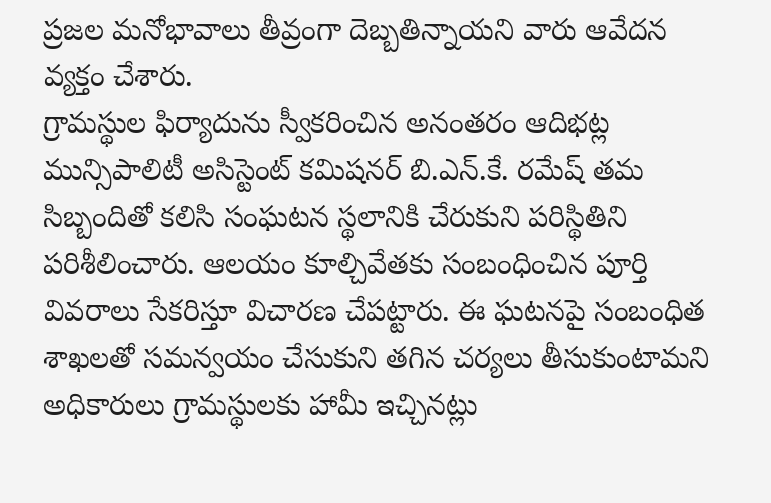ప్రజల మనోభావాలు తీవ్రంగా దెబ్బతిన్నాయని వారు ఆవేదన వ్యక్తం చేశారు.
గ్రామస్థుల ఫిర్యాదును స్వీకరించిన అనంతరం ఆదిభట్ల మున్సిపాలిటీ అసిస్టెంట్ కమిషనర్ బి.ఎన్.కే. రమేష్ తమ సిబ్బందితో కలిసి సంఘటన స్థలానికి చేరుకుని పరిస్థితిని పరిశీలించారు. ఆలయం కూల్చివేతకు సంబంధించిన పూర్తి వివరాలు సేకరిస్తూ విచారణ చేపట్టారు. ఈ ఘటనపై సంబంధిత శాఖలతో సమన్వయం చేసుకుని తగిన చర్యలు తీసుకుంటామని అధికారులు గ్రామస్థులకు హామీ ఇచ్చినట్లు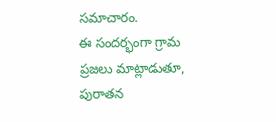సమాచారం.
ఈ సందర్భంగా గ్రామ ప్రజలు మాట్లాడుతూ, పురాతన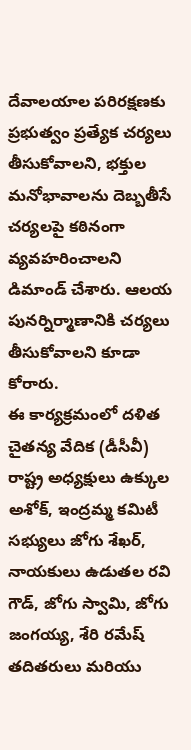దేవాలయాల పరిరక్షణకు ప్రభుత్వం ప్రత్యేక చర్యలు తీసుకోవాలని, భక్తుల మనోభావాలను దెబ్బతీసే చర్యలపై కఠినంగా వ్యవహరించాలని డిమాండ్ చేశారు. ఆలయ పునర్నిర్మాణానికి చర్యలు తీసుకోవాలని కూడా కోరారు.
ఈ కార్యక్రమంలో దళిత చైతన్య వేదిక (డీసీవీ) రాష్ట్ర అధ్యక్షులు ఉక్కుల అశోక్, ఇంద్రమ్మ కమిటీ సభ్యులు జోగు శేఖర్, నాయకులు ఉడుతల రవి గౌడ్, జోగు స్వామి, జోగు జంగయ్య, శేరి రమేష్ తదితరులు మరియు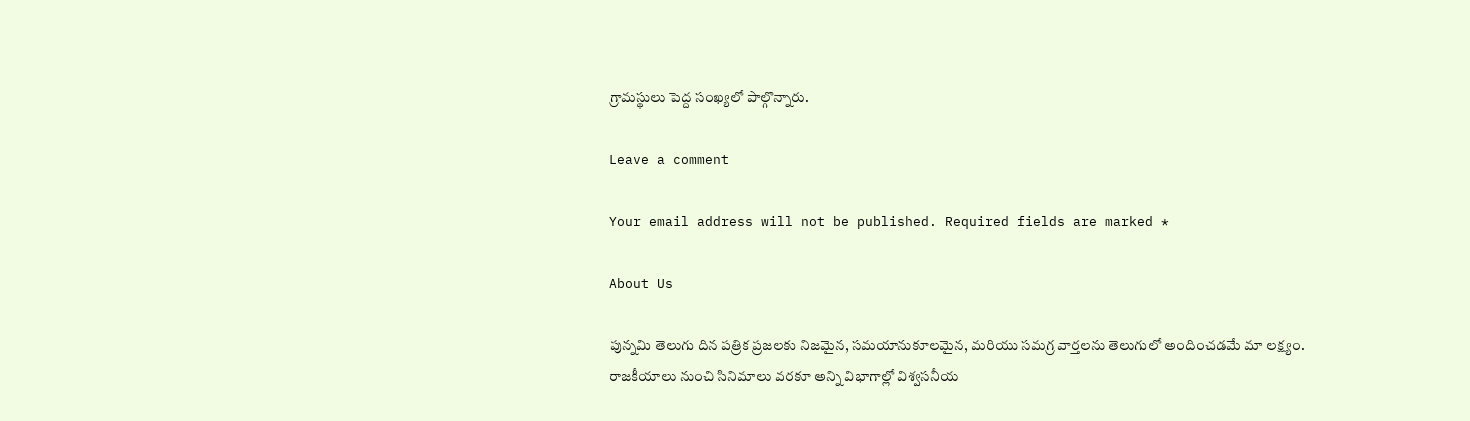గ్రామస్థులు పెద్ద సంఖ్యలో పాల్గొన్నారు.

Leave a comment

Your email address will not be published. Required fields are marked *

About Us

పున్నమి తెలుగు దిన పత్రిక ప్రజలకు నిజమైన, సమయానుకూలమైన, మరియు సమగ్ర వార్తలను తెలుగులో అందించడమే మా లక్ష్యం.
రాజకీయాలు నుంచి సినిమాలు వరకూ అన్ని విభాగాల్లో విశ్వసనీయ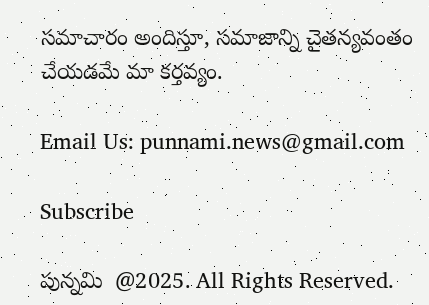సమాచారం అందిస్తూ, సమాజాన్ని చైతన్యవంతం చేయడమే మా కర్తవ్యం.

Email Us: punnami.news@gmail.com

Subscribe

పున్నమి  @2025. All Rights Reserved.